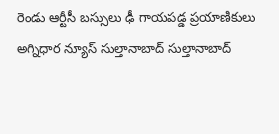రెండు ఆర్టీసీ బస్సులు ఢీ గాయపడ్డ ప్రయాణికులు
అగ్నిధార న్యూస్ సుల్తానాబాద్ సుల్తానాబాద్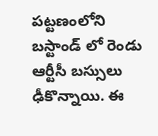పట్టణంలోని బస్టాండ్ లో రెండు ఆర్టీసీ బస్సులు ఢీకొన్నాయి. ఈ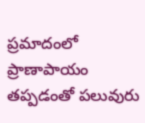ప్రమాదంలో ప్రాణాపాయం తప్పడంతో పలువురు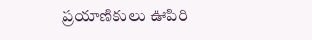ప్రయాణికులు ఊపిరి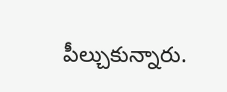పీల్చుకున్నారు.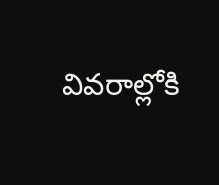వివరాల్లోకి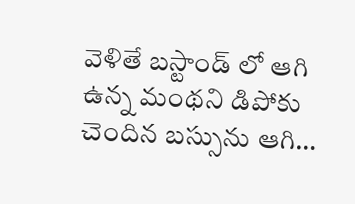వెళితే బస్టాండ్ లో ఆగి ఉన్న మంథని డిపోకు చెందిన బస్సును ఆగి…